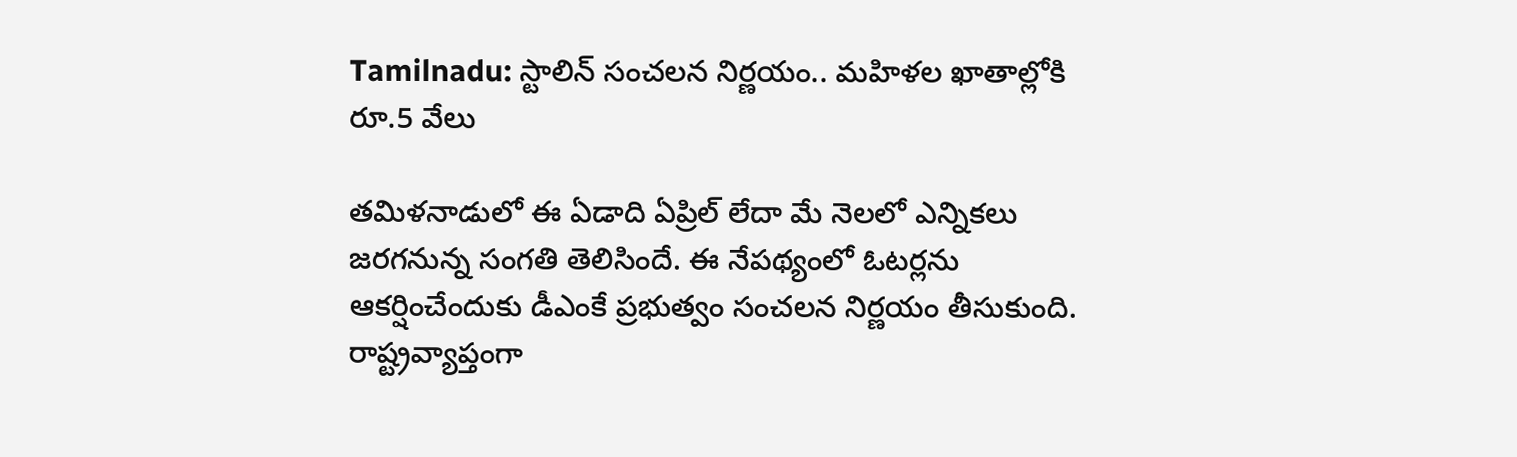Tamilnadu: స్టాలిన్ సంచలన నిర్ణయం.. మహిళల ఖాతాల్లోకి రూ.5 వేలు

తమిళనాడులో ఈ ఏడాది ఏప్రిల్ లేదా మే నెలలో ఎన్నికలు జరగనున్న సంగతి తెలిసిందే. ఈ నేపథ్యంలో ఓటర్లను ఆకర్షించేందుకు డీఎంకే ప్రభుత్వం సంచలన నిర్ణయం తీసుకుంది. రాష్ట్రవ్యాప్తంగా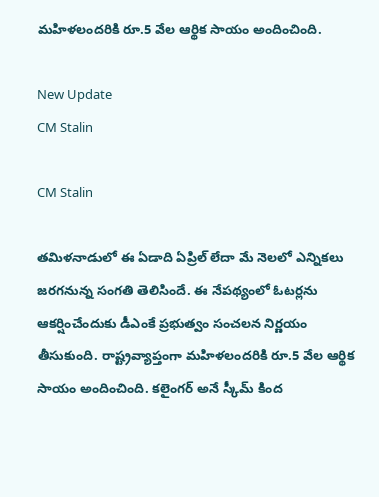మహిళలందరికి రూ.5 వేల ఆర్థిక సాయం అందించింది.

New Update
CM Stalin

CM Stalin

తమిళనాడులో ఈ ఏడాది ఏప్రిల్ లేదా మే నెలలో ఎన్నికలు జరగనున్న సంగతి తెలిసిందే. ఈ నేపథ్యంలో ఓటర్లను ఆకర్షించేందుకు డీఎంకే ప్రభుత్వం సంచలన నిర్ణయం తీసుకుంది. రాష్ట్రవ్యాప్తంగా మహిళలందరికి రూ.5 వేల ఆర్థిక సాయం అందించింది. కలైంగర్‌ అనే స్కీమ్ కింద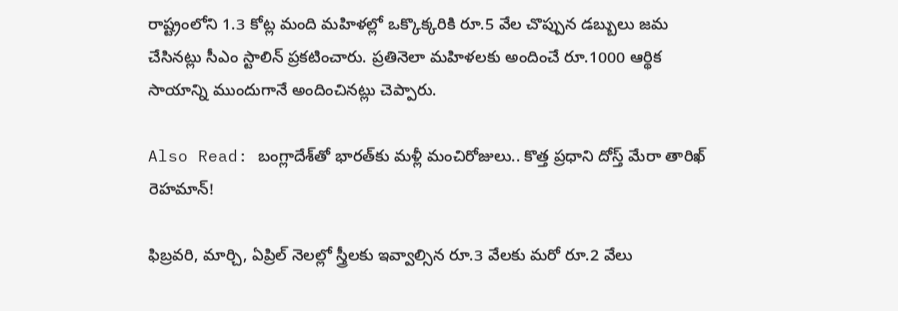రాష్ట్రంలోని 1.3 కోట్ల మంది మహిళల్లో ఒక్కొక్కరికి రూ.5 వేల చొప్పున డబ్బులు జమ చేసినట్లు సీఎం స్టాలిన్ ప్రకటించారు. ప్రతినెలా మహిళలకు అందించే రూ.1000 ఆర్థిక సాయాన్ని ముందుగానే అందించినట్లు చెప్పారు.

Also Read: బంగ్లాదేశ్‌‌తో భారత్‌కు మళ్లీ మంచిరోజులు.. కొత్త ప్రధాని దోస్త్ మేరా తారిఖ్ రెహమాన్!

ఫిబ్రవరి, మార్చి, ఏప్రిల్‌ నెలల్లో స్త్రీలకు ఇవ్వాల్సిన రూ.3 వేలకు మరో రూ.2 వేలు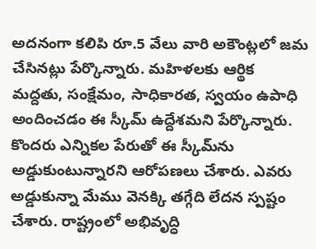అదనంగా కలిపి రూ.5 వేలు వారి అకౌంట్లలో జమ చేసినట్లు పేర్కొన్నారు. మహిళలకు ఆర్థిక మద్దతు, సంక్షేమం, సాధికారత, స్వయం ఉపాధి అందించడం ఈ స్కీమ్ ఉద్దేశమని పేర్కొన్నారు. కొందరు ఎన్నికల పేరుతో ఈ స్కీమ్‌ను అడ్డుకుంటున్నారని ఆరోపణలు చేశారు. ఎవరు అడ్డుకున్నా మేము వెనక్కి తగ్గేది లేదన స్పష్టం చేశారు. రాష్ట్రంలో అభివృద్ధి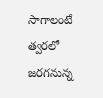సాగాలంటే త్వరలో జరగనున్న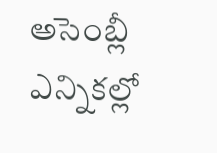అసెంబ్లీ ఎన్నికల్లో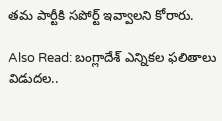తమ పార్టీకి సపోర్ట్‌ ఇవ్వాలని కోరారు.

Also Read: బంగ్లాదేశ్‌ ఎన్నికల ఫలితాలు విడుదల..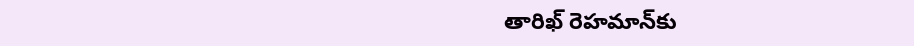తారిఖ్ రెహమాన్‌కు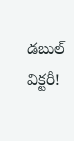డబుల్ విక్టరీ!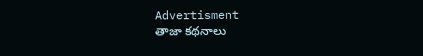Advertisment
తాజా కథనాలు